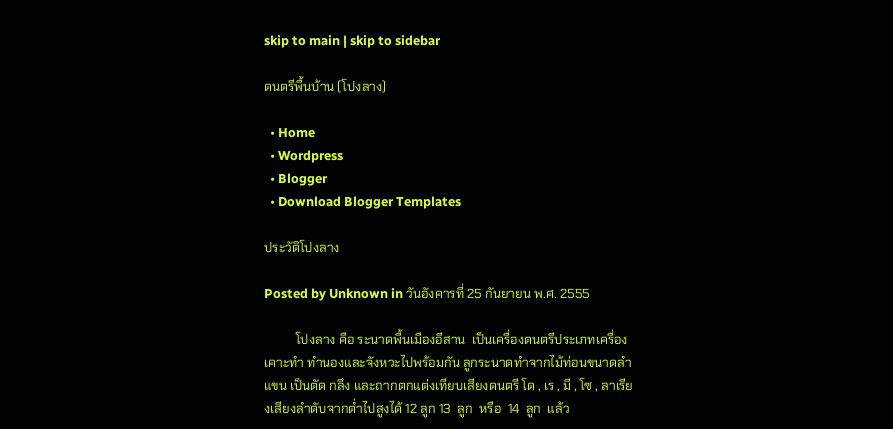skip to main | skip to sidebar

ดนตรีพื้นบ้าน (โปงลาง)

  • Home
  • Wordpress
  • Blogger
  • Download Blogger Templates

ประวัติโปงลาง

Posted by Unknown in วันอังคารที่ 25 กันยายน พ.ศ. 2555

          โปงลาง คือ ระนาดพื้นเมืองอีสาน  เป็นเครื่องดนตรีประเภทเครื่องเคาะทำ ทำนองและจังหวะไปพร้อมกัน ลูกระนาดทำจากไม้ท่อนขนาดลำแขน เป็นตัด กลึง และถากตกแต่งเทียบเสียงดนตรี โด , เร , มี , โซ , ลาเรียงเสียงลำดับจากต่ำไปสูงได้ 12 ลูก 13  ลูก  หรือ  14  ลูก  แล้ว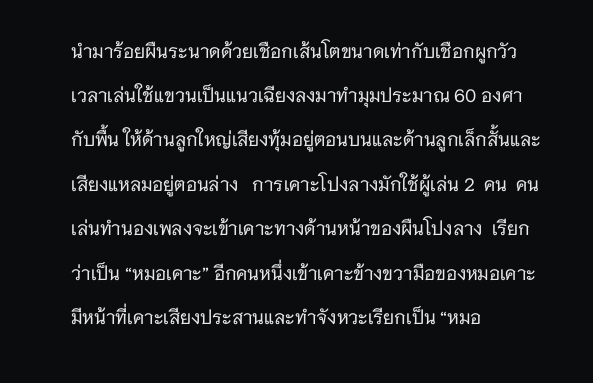นำมาร้อยผืนระนาดด้วยเชือกเส้นโตขนาดเท่ากับเชือกผูกวัว   เวลาเล่นใช้แขวนเป็นแนวเฉียงลงมาทำมุมประมาณ 60 องศากับพื้น ให้ด้านลูกใหญ่เสียงทุ้มอยู่ตอนบนและด้านลูกเล็กสั้นและเสียงแหลมอยู่ตอนล่าง   การเคาะโปงลางมักใช้ผู้เล่น 2  คน  คนเล่นทำนองเพลงจะเข้าเคาะทางด้านหน้าของผืนโปงลาง  เรียกว่าเป็น “หมอเคาะ” อีกคนหนึ่งเข้าเคาะข้างขวามือของหมอเคาะ   มีหน้าที่เคาะเสียงประสานและทำจังหวะเรียกเป็น “หมอ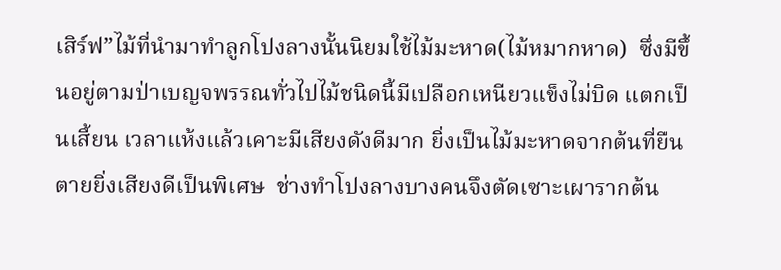เสิร์ฟ”ไม้ที่นำมาทำลูกโปงลางนั้นนิยมใช้ไม้มะหาด(ไม้หมากหาด)  ซึ่งมีขึ้นอยู่ตามป่าเบญจพรรณทั่วไปไม้ชนิดนี้มีเปลือกเหนียวแข็งไม่บิด แตกเป็นเสี้ยน เวลาแห้งแล้วเคาะมีเสียงดังดีมาก ยิ่งเป็นไม้มะหาดจากต้นที่ยืนตายยิ่งเสียงดีเป็นพิเศษ  ช่างทำโปงลางบางคนจึงตัดเซาะเผารากต้น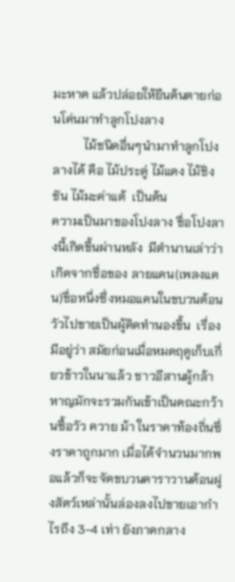มะหาด แล้วปล่อยให้ยืนต้นตายก่อนโค่นมาทำลูกโปงลาง
          ไม้ชนิดอื่นๆนำมาทำลูกโปงลางได้ คือ ไม้ประดู่ ไม้แดง ไม้ชิงชัน ไม้มะค่าแต้  เป็นต้น
ความเป็นมาของโปงลาง ชื่อโปงลางนี้เกิดขึ้นผ่านหลัง  มีตำนานเล่าว่าเกิดจากชื่อของ ลายแคน(เพลงแคน)ชื่อหนึ่งซึ่งหมอแคนในขบวนต้อนวัวไปขายเป็นผู้คิดทำนองขึ้น  เรื่องมีอยู่ว่า สมัยก่อนเมื่อหมดฤดูเก็บเกี่ยวข้าวในนาแล้ว ชาวอีสานผู้กล้าหาญมักจะรวมกันเข้าเป็นคณะกว้านซื้อวัว ควาย ม้า ในราคาท้องถิ่นซึ่งราคาถูกมาก เมื่อได้จำนวนมากพอแล้วก็จะจัดขบวนคาราวานต้อนฝูงสัตว์เหล่านั้นล่องลงไปขายเอากำไรถึง 3-4 เท่า ยังภาคกลาง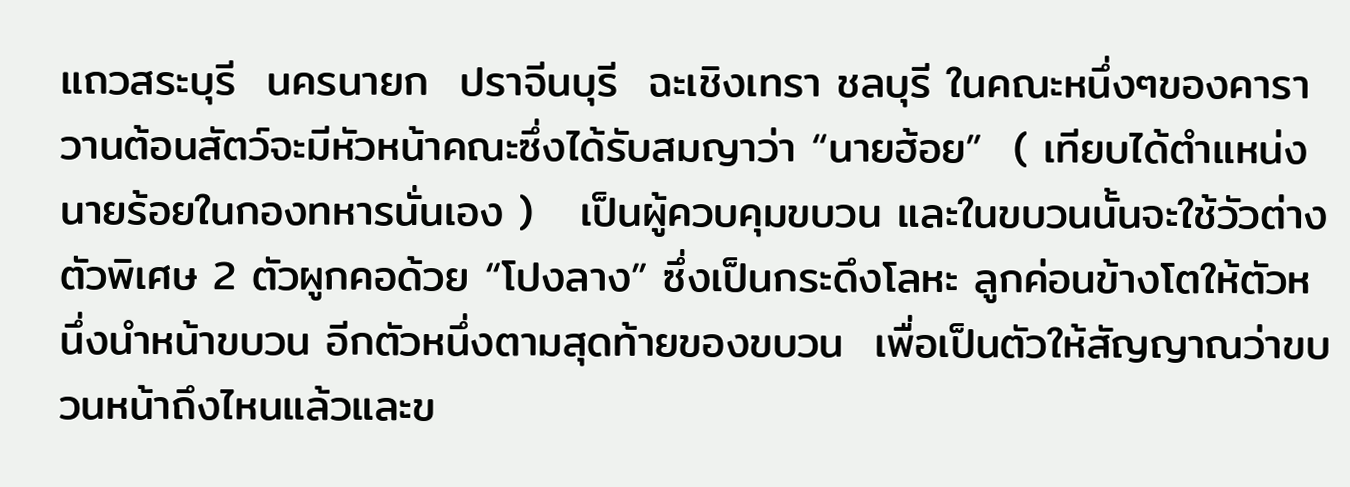แถวสระบุรี  นครนายก  ปราจีนบุรี  ฉะเชิงเทรา ชลบุรี ในคณะหนึ่งๆของคาราวานต้อนสัตว์จะมีหัวหน้าคณะซึ่งได้รับสมญาว่า “นายฮ้อย”  ( เทียบได้ตำแหน่งนายร้อยในกองทหารนั่นเอง )   เป็นผู้ควบคุมขบวน และในขบวนนั้นจะใช้วัวต่างตัวพิเศษ 2 ตัวผูกคอด้วย “โปงลาง” ซึ่งเป็นกระดึงโลหะ ลูกค่อนข้างโตให้ตัวหนึ่งนำหน้าขบวน อีกตัวหนึ่งตามสุดท้ายของขบวน  เพื่อเป็นตัวให้สัญญาณว่าขบวนหน้าถึงไหนแล้วและข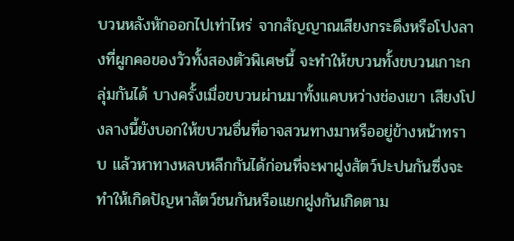บวนหลังหักออกไปเท่าไหร่ จากสัญญาณเสียงกระดึงหรือโปงลางที่ผูกคอของวัวทั้งสองตัวพิเศษนี้ จะทำให้ขบวนทั้งขบวนเกาะกลุ่มกันได้ บางครั้งเมื่อขบวนผ่านมาทั้งแคบหว่างช่องเขา เสียงโปงลางนี้ยังบอกให้ขบวนอื่นที่อาจสวนทางมาหรืออยู่ข้างหน้าทราบ แล้วหาทางหลบหลีกกันได้ก่อนที่จะพาฝูงสัตว์ปะปนกันซึ่งจะทำให้เกิดปัญหาสัตว์ชนกันหรือแยกฝูงกันเกิดตาม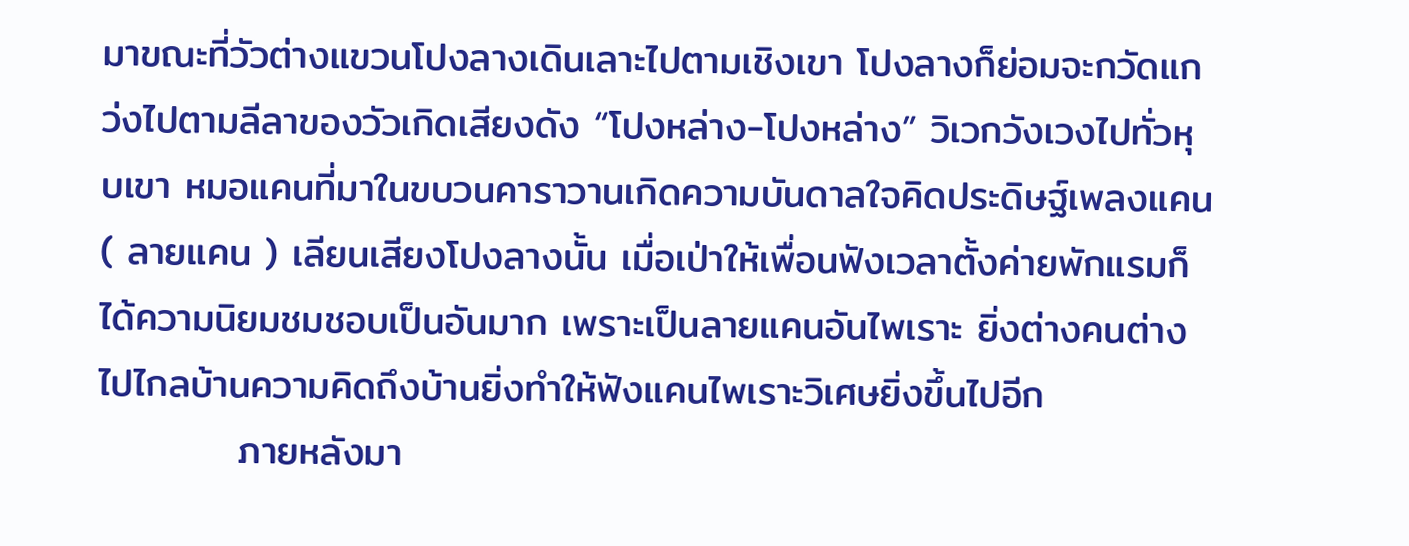มาขณะที่วัวต่างแขวนโปงลางเดินเลาะไปตามเชิงเขา โปงลางก็ย่อมจะกวัดแกว่งไปตามลีลาของวัวเกิดเสียงดัง “โปงหล่าง-โปงหล่าง” วิเวกวังเวงไปทั่วหุบเขา หมอแคนที่มาในขบวนคาราวานเกิดความบันดาลใจคิดประดิษฐ์เพลงแคน ( ลายแคน ) เลียนเสียงโปงลางนั้น เมื่อเป่าให้เพื่อนฟังเวลาตั้งค่ายพักแรมก็ได้ความนิยมชมชอบเป็นอันมาก เพราะเป็นลายแคนอันไพเราะ ยิ่งต่างคนต่างไปไกลบ้านความคิดถึงบ้านยิ่งทำให้ฟังแคนไพเราะวิเศษยิ่งขึ้นไปอีก
          ภายหลังมา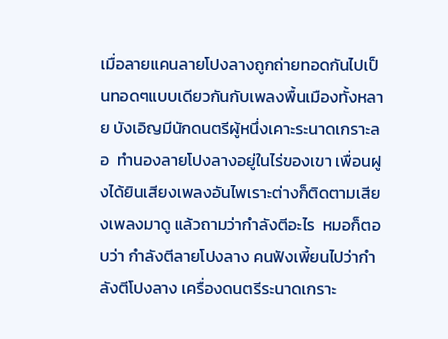เมื่อลายแคนลายโปงลางถูกถ่ายทอดกันไปเป็นทอดๆแบบเดียวกันกับเพลงพื้นเมืองทั้งหลาย บังเอิญมีนักดนตรีผู้หนึ่งเคาะระนาดเกราะลอ  ทำนองลายโปงลางอยู่ในไร่ของเขา เพื่อนฝูงได้ยินเสียงเพลงอันไพเราะต่างก็ติดตามเสียงเพลงมาดู แล้วถามว่ากำลังตีอะไร  หมอก็ตอบว่า กำลังตีลายโปงลาง คนฟังเพี้ยนไปว่ากำลังตีโปงลาง เครื่องดนตรีระนาดเกราะ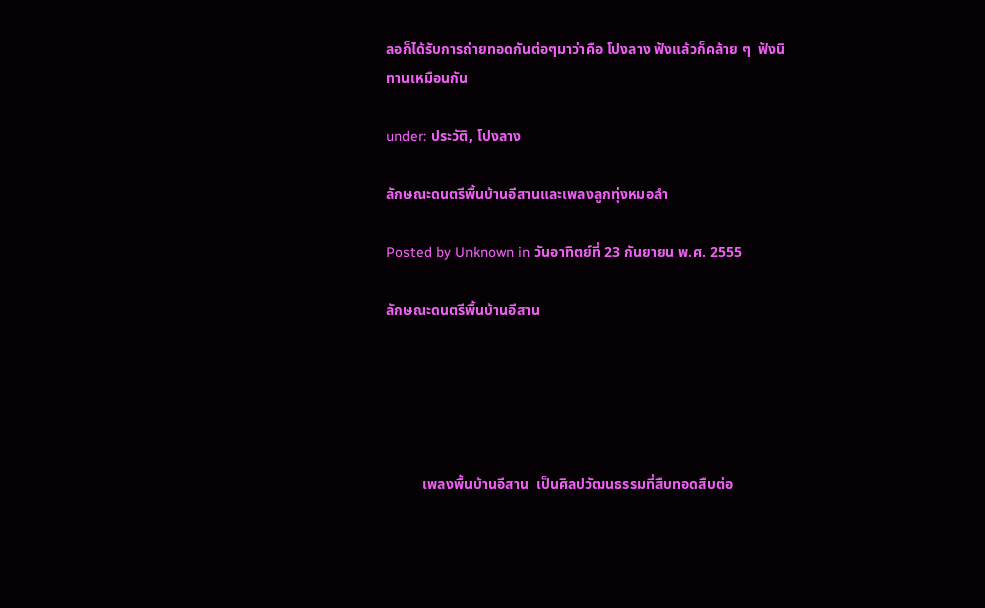ลอก็ได้รับการถ่ายทอดกันต่อๆมาว่าคือ โปงลาง ฟังแล้วก็คล้าย ๆ  ฟังนิทานเหมือนกัน

under: ประวัติ, โปงลาง

ลักษณะดนตรีพื้นบ้านอีสานและเพลงลูกทุ่งหมอลำ

Posted by Unknown in วันอาทิตย์ที่ 23 กันยายน พ.ศ. 2555

ลักษณะดนตรีพื้นบ้านอีสาน





          เพลงพื้นบ้านอีสาน  เป็นศิลปวัฒนธรรมที่สืบทอดสืบต่อ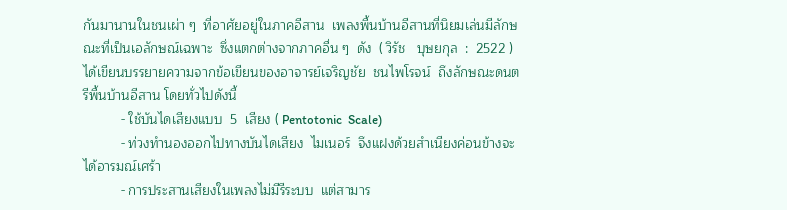กันมานานในชนเผ่า ๆ  ที่อาศัยอยู่ในภาคอีสาน  เพลงพื้นบ้านอีสานที่นิยมเล่นมีลักษณะที่เป็นเอลักษณ์เฉพาะ  ซึ่งแตกต่างจากภาคอื่น ๆ  ดัง  ( วิรัช   บุษยกุล  :  2522 )   ได้เขียนบรรยายความจากข้อเขียนของอาจารย์เจริญชัย  ชนไพโรจน์  ถึงลักษณะดนตรีพื้นบ้านอีสาน โดยทั่วไปดังนี้
          - ใช้บันไดเสียงแบบ  5  เสียง ( Pentotonic  Scale)
          - ท่วงทำนองออกไปทางบันไดเสียง  ไมเนอร์  จึงแฝงด้วยสำเนียงค่อนข้างจะได้อารมณ์เศร้า
          - การประสานเสียงในเพลงไม่มีรีระบบ  แต่สามาร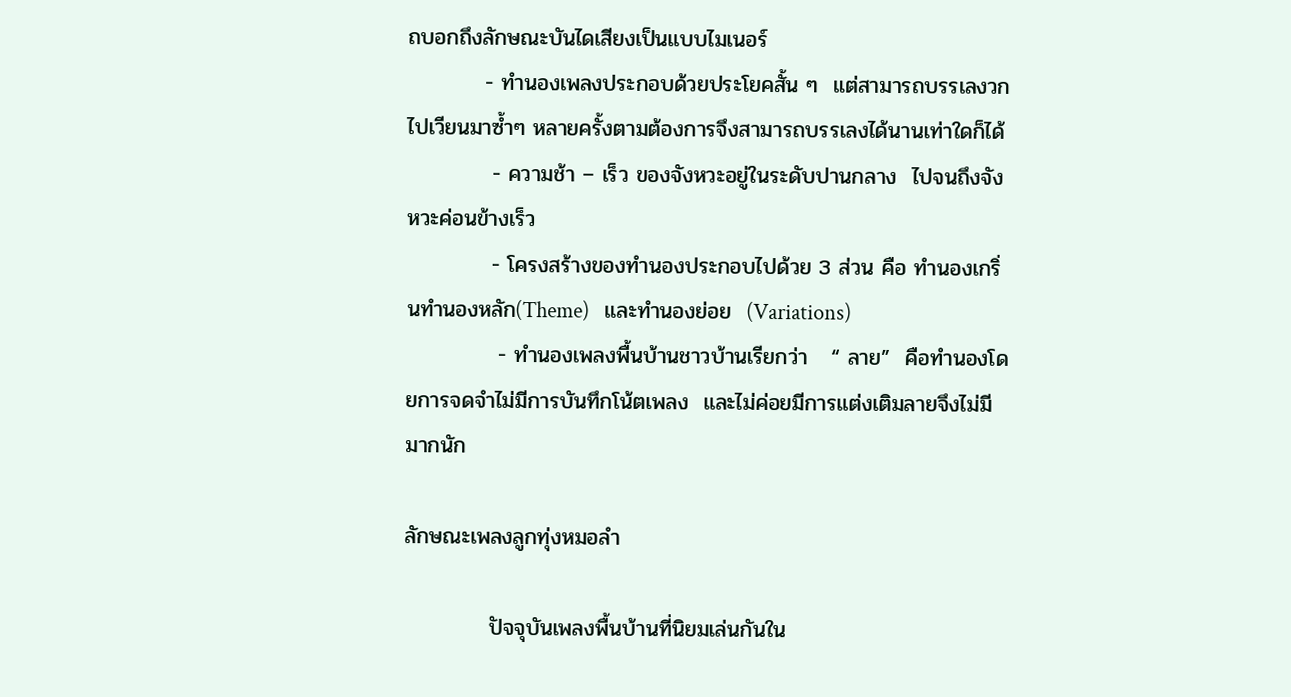ถบอกถึงลักษณะบันไดเสียงเป็นแบบไมเนอร์
          - ทำนองเพลงประกอบด้วยประโยคสั้น ๆ  แต่สามารถบรรเลงวกไปเวียนมาซ้ำๆ หลายครั้งตามต้องการจึงสามารถบรรเลงได้นานเท่าใดก็ได้
           - ความช้า – เร็ว ของจังหวะอยู่ในระดับปานกลาง  ไปจนถึงจังหวะค่อนข้างเร็ว
           - โครงสร้างของทำนองประกอบไปด้วย 3 ส่วน คือ ทำนองเกริ่นทำนองหลัก(Theme)   และทำนองย่อย  (Variations)
            - ทำนองเพลงพื้นบ้านชาวบ้านเรียกว่า   “ ลาย”  คือทำนองโดยการจดจำไม่มีการบันทึกโน้ตเพลง  และไม่ค่อยมีการแต่งเติมลายจึงไม่มีมากนัก

ลักษณะเพลงลูกทุ่งหมอลำ

           ปัจจุบันเพลงพื้นบ้านที่นิยมเล่นกันใน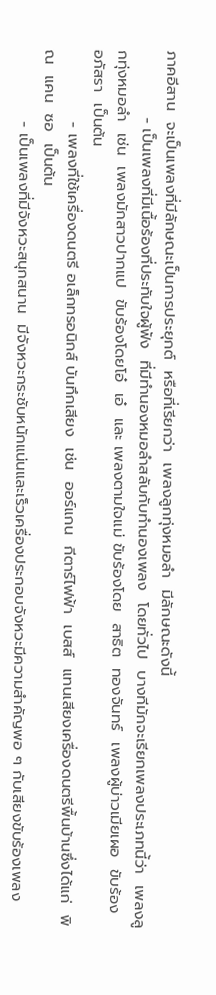ภาคอีสาน  จะเป็นเพลงที่มีลักษณะเป็นการประยุกต์  หรือที่เรียกว่า  เพลงลูกทุ่งหมอลำ  มีลักษณะดังนี้
            - เป็นเพลงที่มีเนื้อร้องที่ประทับใจผู้ฟัง  ที่มีทำนองหมอลำสลับกับทำนองเพลง  โดยทั่วไป  บางทีมักจะเรียกเพลงประเภทนี้ว่า  เพลงลูกทุ่งหมอลำ  เช่น  เพลงมักสาวปากแป  ขับร้องโดยโอ๋  เอ๋  และ เพลงตามใจแม่ ขับร้องโดย  สาธิต  ทองจันทร์  เพลงผู้บ่าวเมียเผอ  ขับร้อง  อภัสรา  เป็นต้น
             - เพลงที่ใช้เครื่องดนตรี อเล็กทรอนิกส์ บันทึกเสียง  เช่น  ออร์แกน  กีตาร์ไฟฟ้า  เบสส์  แทนเสียงเครื่องดนตรีพื้นบ้านซึ่งได้แก่  พิณ  แคน  ซอ  เป็นต้น
             - เป็นเพลงที่มีจังหวะสนุกสนาน  มีจังหวะกระชับหนักแน่นและเร็วเครื่องประกอบจังหวะมีความสำคัญพอ ๆ กับเสียงขับร้องเพลง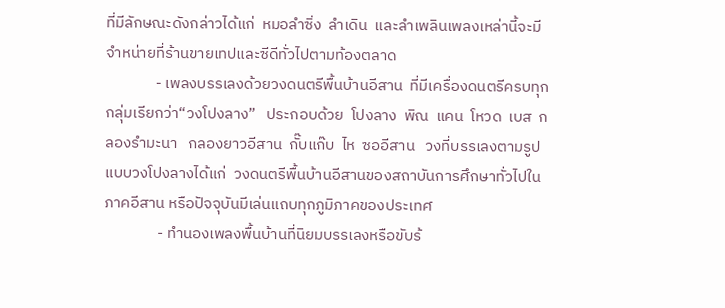ที่มีลักษณะดังกล่าวได้แก่  หมอลำซิ่ง  ลำเดิน  และลำเพลินเพลงเหล่านี้จะมีจำหน่ายที่ร้านขายเทปและซีดีทั่วไปตามท้องตลาด
              - เพลงบรรเลงด้วยวงดนตรีพื้นบ้านอีสาน  ที่มีเครื่องดนตรีครบทุกกลุ่มเรียกว่า“วงโปงลาง”   ประกอบด้วย  โปงลาง  พิณ  แคน  โหวด  เบส  กลองรำมะนา   กลองยาวอีสาน  กั๊บแก๊บ  ไห  ซออีสาน   วงที่บรรเลงตามรูปแบบวงโปงลางได้แก่  วงดนตรีพื้นบ้านอีสานของสถาบันการศึกษาทั่วไปในภาคอีสาน หรือปัจจุบันมีเล่นแถบทุกภูมิภาคของประเทศ
               - ทำนองเพลงพื้นบ้านที่นิยมบรรเลงหรือขับร้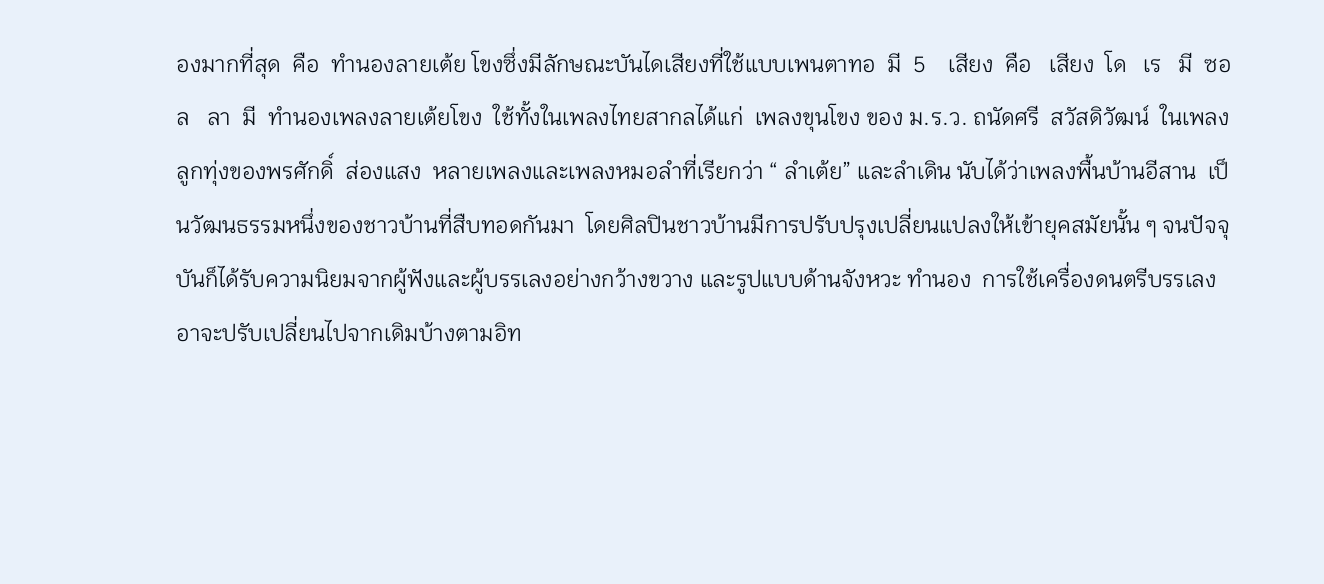องมากที่สุด  คือ  ทำนองลายเต้ย โขงซึ่งมีลักษณะบันไดเสียงที่ใช้แบบเพนตาทอ  มี  5    เสียง  คือ   เสียง  โด   เร   มี  ซอล   ลา  มี  ทำนองเพลงลายเต้ยโขง  ใช้ทั้งในเพลงไทยสากลได้แก่  เพลงขุนโขง ของ ม.ร.ว. ถนัดศรี  สวัสดิวัฒน์  ในเพลงลูกทุ่งของพรศักดิ์  ส่องแสง  หลายเพลงและเพลงหมอลำที่เรียกว่า “ ลำเต้ย” และลำเดิน นับได้ว่าเพลงพื้นบ้านอีสาน  เป็นวัฒนธรรมหนึ่งของชาวบ้านที่สืบทอดกันมา  โดยศิลปินชาวบ้านมีการปรับปรุงเปลี่ยนแปลงให้เข้ายุคสมัยนั้น ๆ จนปัจจุบันก็ได้รับความนิยมจากผู้ฟังและผู้บรรเลงอย่างกว้างขวาง และรูปแบบด้านจังหวะ ทำนอง  การใช้เครื่องดนตรีบรรเลงอาจะปรับเปลี่ยนไปจากเดิมบ้างตามอิท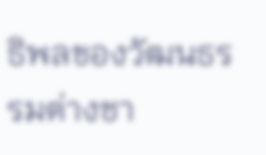ธิพลของวัฒนธรรมต่างชา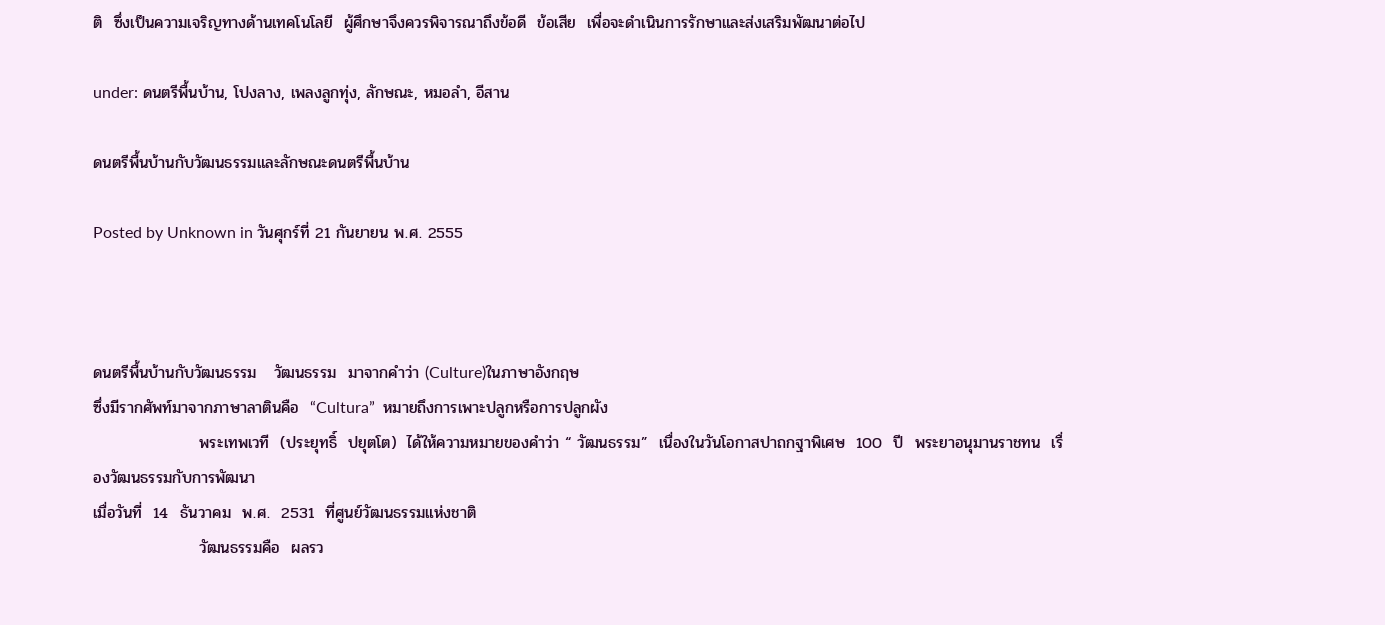ติ  ซึ่งเป็นความเจริญทางด้านเทคโนโลยี  ผู้ศึกษาจึงควรพิจารณาถึงข้อดี  ข้อเสีย  เพื่อจะดำเนินการรักษาและส่งเสริมพัฒนาต่อไป

under: ดนตรีพื้นบ้าน, โปงลาง, เพลงลูกทุ่ง, ลักษณะ, หมอลำ, อีสาน

ดนตรีพื้นบ้านกับวัฒนธรรมและลักษณะดนตรีพื้นบ้าน

Posted by Unknown in วันศุกร์ที่ 21 กันยายน พ.ศ. 2555



ดนตรีพื้นบ้านกับวัฒนธรรม   วัฒนธรรม  มาจากคำว่า (Culture)ในภาษาอังกฤษ
ซึ่งมีรากศัพท์มาจากภาษาลาตินคือ  “Cultura”  หมายถึงการเพาะปลูกหรือการปลูกผัง
                   พระเทพเวที  (ประยุทธิ์  ปยุตโต)  ได้ให้ความหมายของคำว่า “ วัฒนธรรม”  เนื่องในวันโอกาสปาถกฐาพิเศษ  100  ปี  พระยาอนุมานราชทน  เรื่องวัฒนธรรมกับการพัฒนา
เมื่อวันที่  14  ธันวาคม  พ.ศ.  2531  ที่ศูนย์วัฒนธรรมแห่งชาติ
                   วัฒนธรรมคือ  ผลรว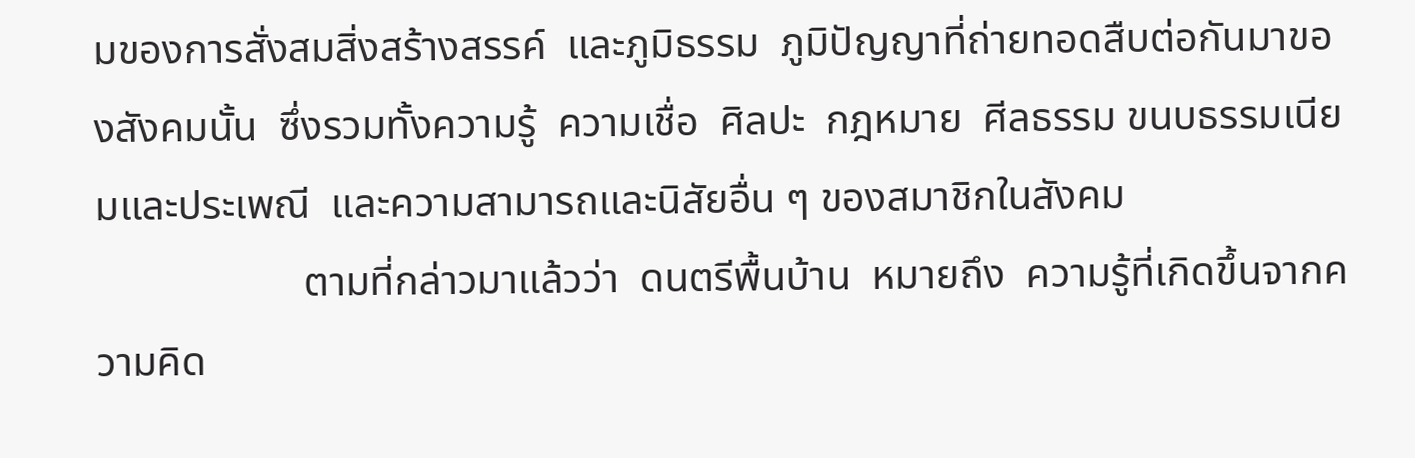มของการสั่งสมสิ่งสร้างสรรค์  และภูมิธรรม  ภูมิปัญญาที่ถ่ายทอดสืบต่อกันมาของสังคมนั้น  ซึ่งรวมทั้งความรู้  ความเชื่อ  ศิลปะ  กฎหมาย  ศีลธรรม ขนบธรรมเนียมและประเพณี  และความสามารถและนิสัยอื่น ๆ ของสมาชิกในสังคม
                    ตามที่กล่าวมาแล้วว่า  ดนตรีพื้นบ้าน  หมายถึง  ความรู้ที่เกิดขึ้นจากความคิด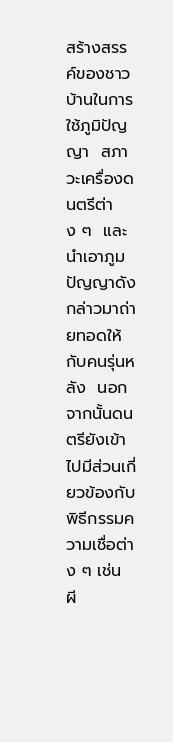สร้างสรรค์ของชาวบ้านในการใช้ภูมิปัญญา  สภาวะเครื่องดนตรีต่าง ๆ  และนำเอาภูมปัญญาดังกล่าวมาถ่ายทอดให้กับคนรุ่นหลัง  นอกจากนั้นดนตรียังเข้าไปมีส่วนเกี่ยวข้องกับพิธีกรรมความเชื่อต่าง ๆ เช่น ผี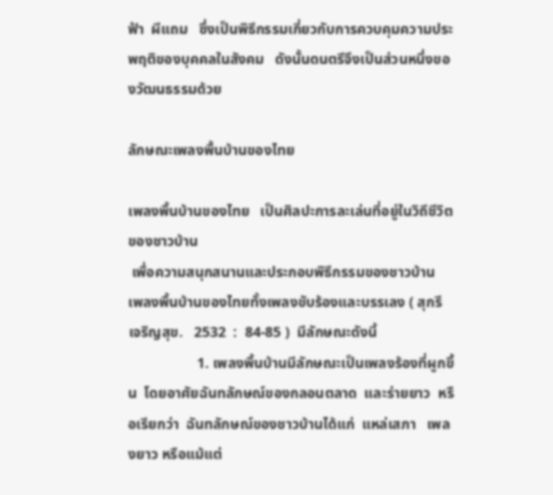ฟ้า  ผีแถม   ซึ่งเป็นพิธีกรรมเกี่ยวกับการควบคุมความประพฤติของบุคคลในสังคม   ดังนั้นดนตรีจึงเป็นส่วนหนึ่งของวัฒนธรรมด้วย

ลักษณะเพลงพื้นบ้านของไทย

เพลงพื้นบ้านของไทย   เป็นศิลปะการละเล่นที่อยู่ในวิถีชีวิตของชาวบ้าน
 เพื่อความสนุกสนานและประกอบพิธีกรรมของชาวบ้าน  เพลงพื้นบ้านของไทยทั้งเพลงขับร้องและบรรเลง ( สุกรี  เจริญสุข.   2532  :  84-85 )  มีลักษณะดังนี้
                   1. เพลงพื้นบ้านมีลักษณะเป็นเพลงร้องที่ผูกขึ้น  โดยอาศัยฉันทลักษณ์ของกลอนตลาด  และร่ายยาว  หรือเรียกว่า  ฉันทลักษณ์ของชาวบ้านได้แก่  แหล่เสภา   เพลงยาว หรือแม้แต่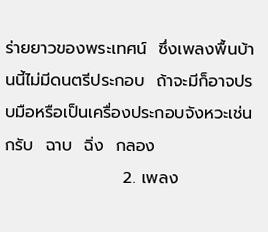ร่ายยาวของพระเทศน์  ซึ่งเพลงพื้นบ้านนี้ไม่มีดนตรีประกอบ  ถ้าจะมีก็อาจปรบมือหรือเป็นเครื่องประกอบจังหวะเช่น  กรับ  ฉาบ  ฉิ่ง  กลอง
                    2. เพลง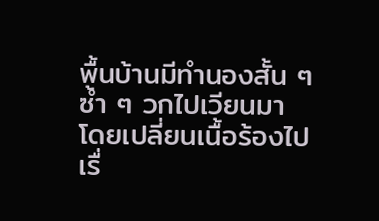พื้นบ้านมีทำนองสั้น ๆ ซ้ำ ๆ วกไปเวียนมา  โดยเปลี่ยนเนื้อร้องไป
เรื่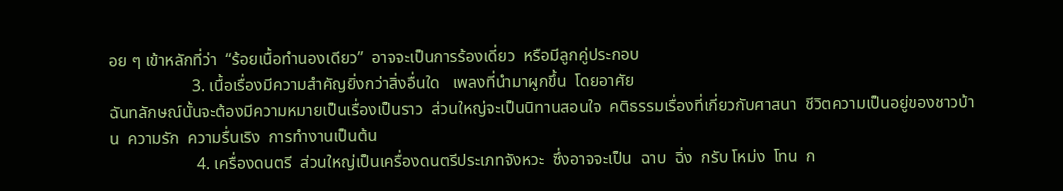อย ๆ เข้าหลักที่ว่า  “ร้อยเนื้อทำนองเดียว”  อาจจะเป็นการร้องเดี่ยว  หรือมีลูกคู่ประกอบ
                    3. เนื้อเรื่องมีความสำคัญยิ่งกว่าสิ่งอื่นใด   เพลงที่นำมาผูกขึ้น  โดยอาศัย
ฉันทลักษณ์นั้นจะต้องมีความหมายเป็นเรื่องเป็นราว  ส่วนใหญ่จะเป็นนิทานสอนใจ  คติธรรมเรื่องที่เกี่ยวกับศาสนา  ชีวิตความเป็นอยู่ของชาวบ้าน  ความรัก  ความรื่นเริง  การทำงานเป็นต้น
                     4. เครื่องดนตรี  ส่วนใหญ่เป็นเครื่องดนตรีประเภทจังหวะ  ซึ่งอาจจะเป็น  ฉาบ  ฉิ่ง  กรับ โหม่ง  โทน  ก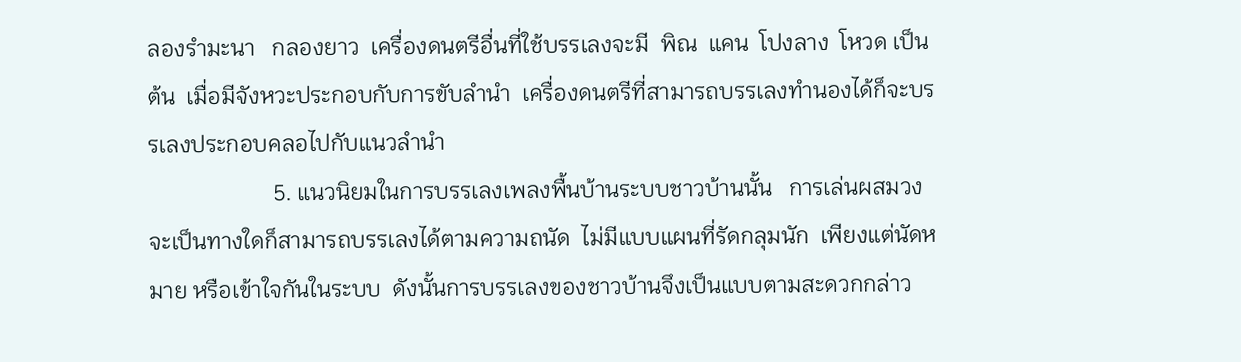ลองรำมะนา   กลองยาว  เครื่องดนตรีอื่นที่ใช้บรรเลงจะมี  พิณ  แคน  โปงลาง  โหวด เป็นต้น  เมื่อมีจังหวะประกอบกับการขับลำนำ  เครื่องดนตรีที่สามารถบรรเลงทำนองได้ก็จะบรรเลงประกอบคลอไปกับแนวลำนำ
                      5. แนวนิยมในการบรรเลงเพลงพื้นบ้านระบบชาวบ้านนั้น   การเล่นผสมวงจะเป็นทางใดก็สามารถบรรเลงได้ตามความถนัด  ไม่มีแบบแผนที่รัดกลุมนัก  เพียงแต่นัดหมาย หรือเข้าใจกันในระบบ  ดังนั้นการบรรเลงของชาวบ้านจึงเป็นแบบตามสะดวกกล่าว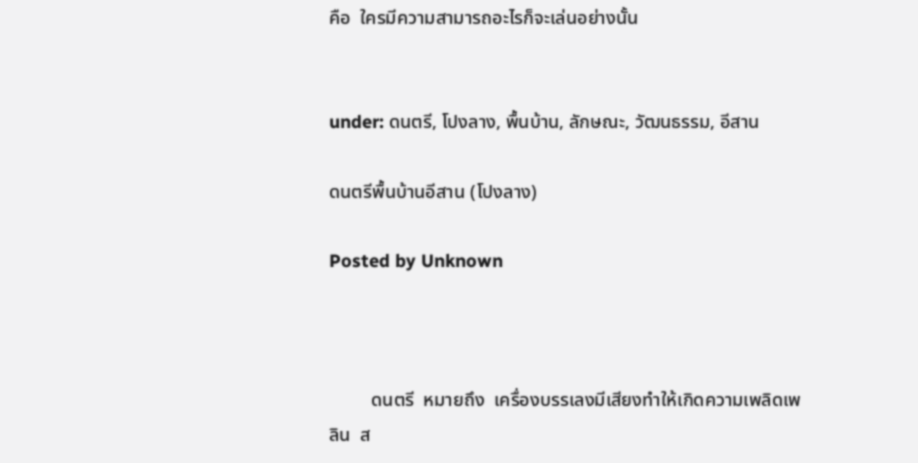คือ  ใครมีความสามารถอะไรก็จะเล่นอย่างนั้น


under: ดนตรี, โปงลาง, พื้นบ้าน, ลักษณะ, วัฒนธรรม, อีสาน

ดนตรีพื้นบ้านอีสาน (โปงลาง)

Posted by Unknown



         ดนตรี  หมายถึง  เครื่องบรรเลงมีเสียงทำให้เกิดความเพลิดเพลิน  ส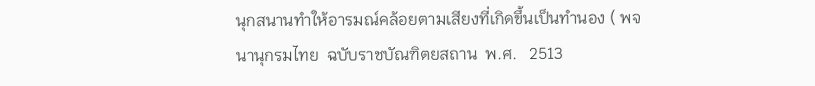นุกสนานทำให้อารมณ์คล้อยตามเสียงที่เกิดขึ้นเป็นทำนอง ( พจนานุกรมไทย  ฉบับราชบัณฑิตยสถาน  พ.ศ.   2513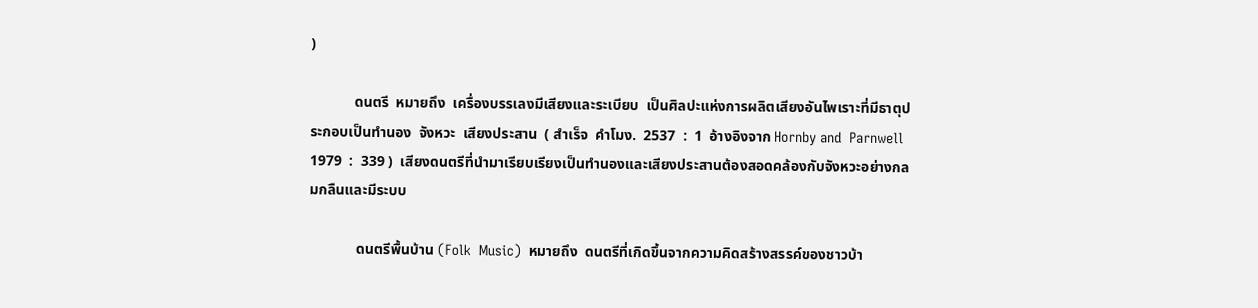)

            ดนตรี  หมายถึง  เครื่องบรรเลงมีเสียงและระเบียบ  เป็นศิลปะแห่งการผลิตเสียงอันไพเราะที่มีธาตุประกอบเป็นทำนอง  จังหวะ  เสียงประสาน  ( สำเร็จ  คำโมง.  2537  :  1  อ้างอิงจาก Hornby and  Parnwell  1979  :  339 )  เสียงดนตรีที่นำมาเรียบเรียงเป็นทำนองและเสียงประสานต้องสอดคล้องกับจังหวะอย่างกลมกลืนและมีระบบ

             ดนตรีพื้นบ้าน (Folk  Music)  หมายถึง  ดนตรีที่เกิดขึ้นจากความคิดสร้างสรรค์ของชาวบ้า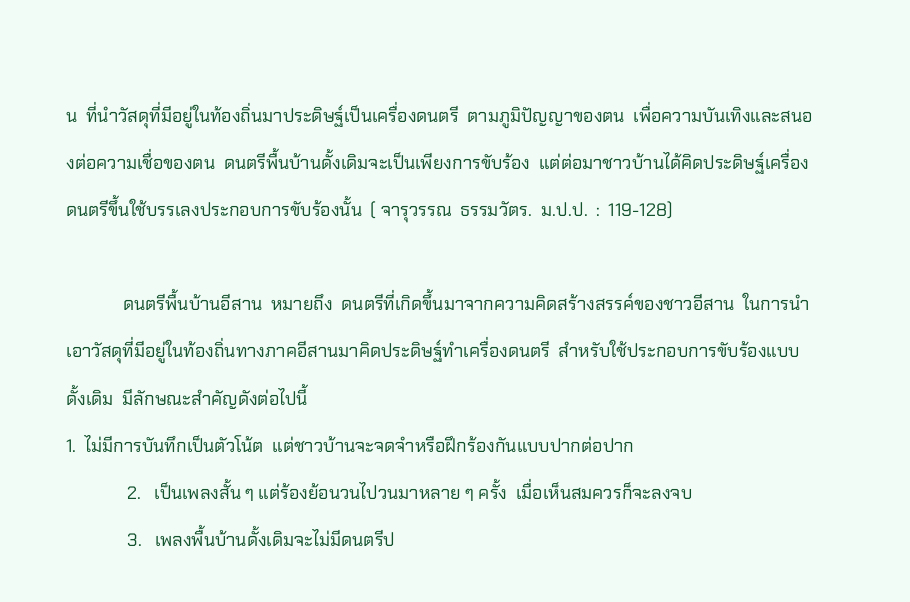น  ที่นำวัสดุที่มีอยู่ในท้องถิ่นมาประดิษฐ์เป็นเครื่องดนตรี  ตามภูมิปัญญาของตน  เพื่อความบันเทิงและสนองต่อความเชื่อของตน  ดนตรีพื้นบ้านดั้งเดิมจะเป็นเพียงการขับร้อง  แต่ต่อมาชาวบ้านได้คิดประดิษฐ์เครื่องดนตรีขึ้นใช้บรรเลงประกอบการขับร้องนั้น  ( จารุวรรณ  ธรรมวัตร.  ม.ป.ป.  :  119-128)

             ดนตรีพื้นบ้านอีสาน  หมายถึง  ดนตรีที่เกิดขึ้นมาจากความคิดสร้างสรรค์ของชาวอีสาน  ในการนำเอาวัสดุที่มีอยู่ในท้องถิ่นทางภาคอีสานมาคิดประดิษฐ์ทำเครื่องดนตรี  สำหรับใช้ประกอบการขับร้องแบบดั้งเดิม  มีลักษณะสำคัญดังต่อไปนี้
1.  ไม่มีการบันทึกเป็นตัวโน้ต  แต่ชาวบ้านจะจดจำหรือฝึกร้องกันแบบปากต่อปาก
              2.   เป็นเพลงสั้น ๆ แต่ร้องย้อนวนไปวนมาหลาย ๆ ครั้ง  เมื่อเห็นสมควรก็จะลงจบ
              3.   เพลงพื้นบ้านดั้งเดิมจะไม่มีดนตรีป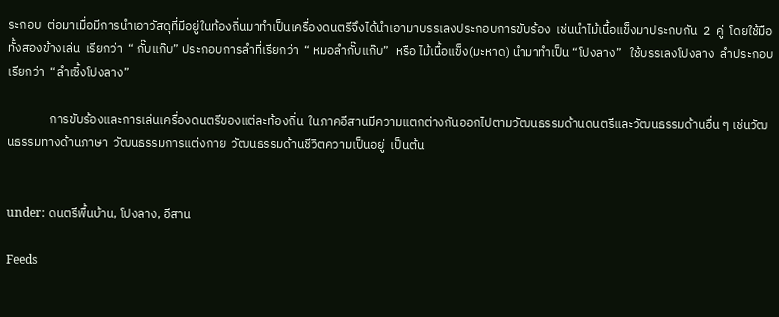ระกอบ  ต่อมาเมื่อมีการนำเอาวัสดุที่มีอยู่ในท้องถิ่นมาทำเป็นเครื่องดนตรีจึงได้นำเอามาบรรเลงประกอบการขับร้อง  เช่นนำไม้เนื้อแข็งมาประกบกัน  2  คู่  โดยใช้มือทั้งสองข้างเล่น  เรียกว่า  “ กั๊บแก๊บ” ประกอบการลำที่เรียกว่า  “ หมอลำกั๊บแก๊บ”  หรือ ไม้เนื้อแข็ง(มะหาด) นำมาทำเป็น “โปงลาง”   ใช้บรรเลงโปงลาง  ลำประกอบเรียกว่า  “ลำเซิ้งโปงลาง”

               การขับร้องและการเล่นเครื่องดนตรีของแต่ละท้องถิ่น  ในภาคอีสานมีความแตกต่างกันออกไปตามวัฒนธรรมด้านดนตรีและวัฒนธรรมด้านอื่น ๆ เช่นวัฒนธรรมทางด้านภาษา  วัฒนธรรมการแต่งกาย  วัฒนธรรมด้านชีวิตความเป็นอยู่  เป็นต้น


under: ดนตรีพื้นบ้าน, โปงลาง, อีสาน

Feeds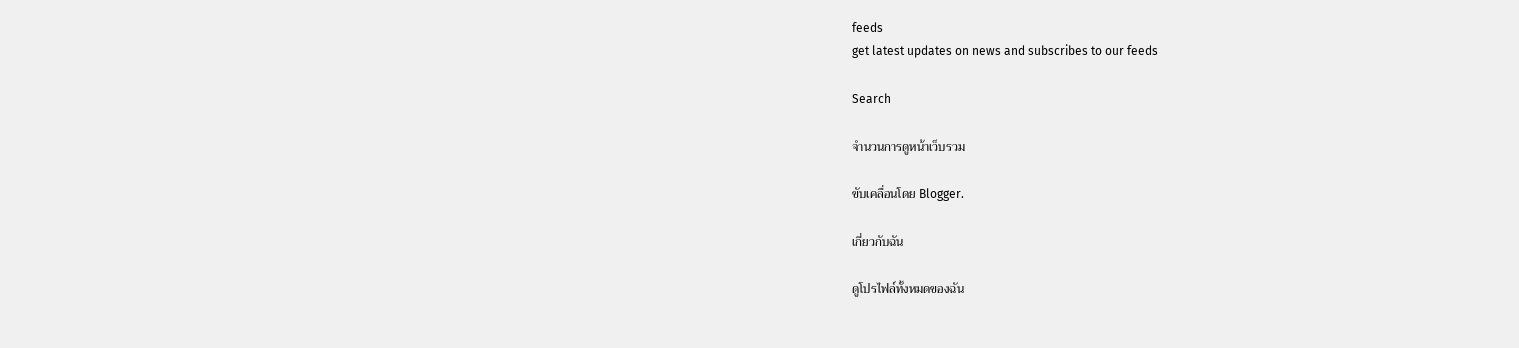feeds
get latest updates on news and subscribes to our feeds

Search

จำนวนการดูหน้าเว็บรวม

ขับเคลื่อนโดย Blogger.

เกี่ยวกับฉัน

ดูโปรไฟล์ทั้งหมดของฉัน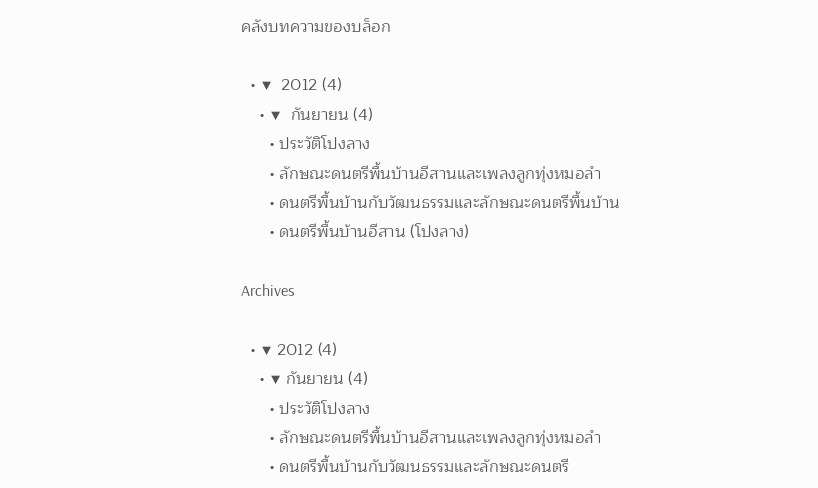คลังบทความของบล็อก

  • ▼  2012 (4)
    • ▼  กันยายน (4)
      • ประวัติโปงลาง
      • ลักษณะดนตรีพื้นบ้านอีสานและเพลงลูกทุ่งหมอลำ
      • ดนตรีพื้นบ้านกับวัฒนธรรมและลักษณะดนตรีพื้นบ้าน
      • ดนตรีพื้นบ้านอีสาน (โปงลาง)

Archives

  • ▼ 2012 (4)
    • ▼ กันยายน (4)
      • ประวัติโปงลาง
      • ลักษณะดนตรีพื้นบ้านอีสานและเพลงลูกทุ่งหมอลำ
      • ดนตรีพื้นบ้านกับวัฒนธรรมและลักษณะดนตรี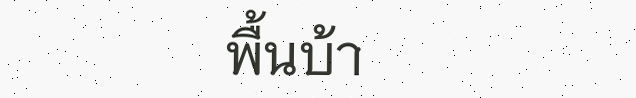พื้นบ้า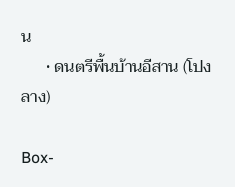น
      • ดนตรีพื้นบ้านอีสาน (โปงลาง)

Box-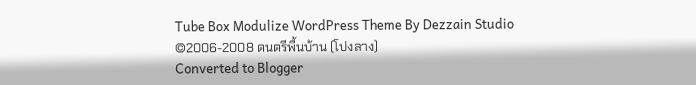Tube Box Modulize WordPress Theme By Dezzain Studio
©2006-2008 ดนตรีพื้นบ้าน (โปงลาง)
Converted to Blogger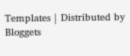Templates | Distributed by Bloggets